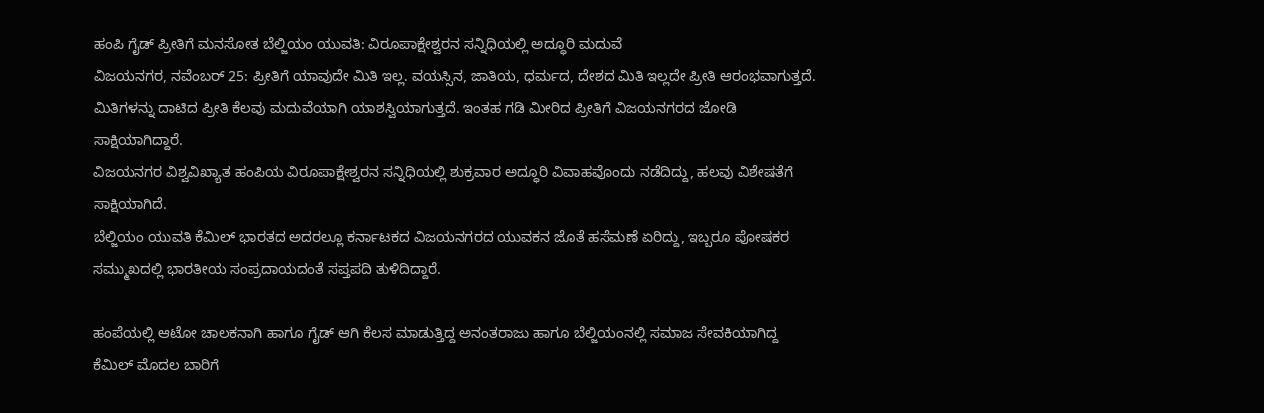ಹಂಪಿ ಗೈಡ್ ಪ್ರೀತಿಗೆ ಮನಸೋತ ಬೆಲ್ಜಿಯಂ ಯುವತಿ: ವಿರೂಪಾಕ್ಷೇಶ್ವರನ ಸನ್ನಿಧಿಯಲ್ಲಿ ಅದ್ಧೂರಿ ಮದುವೆ
ವಿಜಯನಗರ, ನವೆಂಬರ್ 25: ಪ್ರೀತಿಗೆ ಯಾವುದೇ ಮಿತಿ ಇಲ್ಲ. ವಯಸ್ಸಿನ, ಜಾತಿಯ, ಧರ್ಮದ, ದೇಶದ ಮಿತಿ ಇಲ್ಲದೇ ಪ್ರೀತಿ ಆರಂಭವಾಗುತ್ತದೆ. ಮಿತಿಗಳನ್ನು ದಾಟಿದ ಪ್ರೀತಿ ಕೆಲವು ಮದುವೆಯಾಗಿ ಯಾಶಸ್ವಿಯಾಗುತ್ತದೆ. ಇಂತಹ ಗಡಿ ಮೀರಿದ ಪ್ರೀತಿಗೆ ವಿಜಯನಗರದ ಜೋಡಿ ಸಾಕ್ಷಿಯಾಗಿದ್ದಾರೆ.
ವಿಜಯನಗರ ವಿಶ್ವವಿಖ್ಯಾತ ಹಂಪಿಯ ವಿರೂಪಾಕ್ಷೇಶ್ವರನ ಸನ್ನಿಧಿಯಲ್ಲಿ ಶುಕ್ರವಾರ ಅದ್ಧೂರಿ ವಿವಾಹವೊಂದು ನಡೆದಿದ್ದು, ಹಲವು ವಿಶೇಷತೆಗೆ ಸಾಕ್ಷಿಯಾಗಿದೆ.
ಬೆಲ್ಜಿಯಂ ಯುವತಿ ಕೆಮಿಲ್ ಭಾರತದ ಅದರಲ್ಲೂ ಕರ್ನಾಟಕದ ವಿಜಯನಗರದ ಯುವಕನ ಜೊತೆ ಹಸೆಮಣೆ ಏರಿದ್ದು, ಇಬ್ಬರೂ ಪೋಷಕರ ಸಮ್ಮುಖದಲ್ಲಿ ಭಾರತೀಯ ಸಂಪ್ರದಾಯದಂತೆ ಸಪ್ತಪದಿ ತುಳಿದಿದ್ದಾರೆ.

ಹಂಪೆಯಲ್ಲಿ ಆಟೋ ಚಾಲಕನಾಗಿ ಹಾಗೂ ಗೈಡ್ ಆಗಿ ಕೆಲಸ ಮಾಡುತ್ತಿದ್ದ ಅನಂತರಾಜು ಹಾಗೂ ಬೆಲ್ಜಿಯಂನಲ್ಲಿ ಸಮಾಜ ಸೇವಕಿಯಾಗಿದ್ದ ಕೆಮಿಲ್ ಮೊದಲ ಬಾರಿಗೆ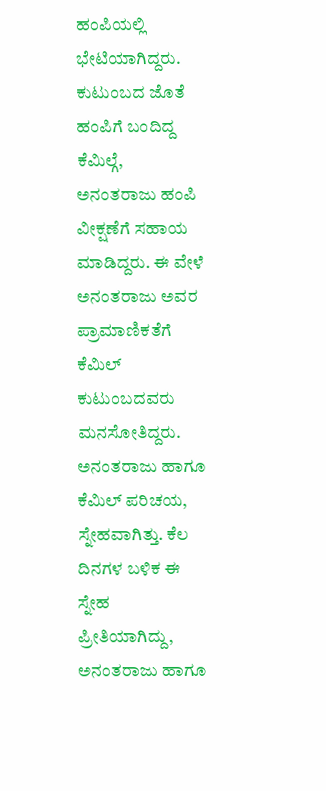ಹಂಪಿಯಲ್ಲಿ ಭೇಟಿಯಾಗಿದ್ದರು. ಕುಟುಂಬದ ಜೊತೆ ಹಂಪಿಗೆ ಬಂದಿದ್ದ ಕೆಮಿಲ್ಗೆ, ಅನಂತರಾಜು ಹಂಪಿ ವೀಕ್ಷಣೆಗೆ ಸಹಾಯ ಮಾಡಿದ್ದರು. ಈ ವೇಳೆ ಅನಂತರಾಜು ಅವರ ಪ್ರಾಮಾಣಿಕತೆಗೆ ಕೆಮಿಲ್ ಕುಟುಂಬದವರು ಮನಸೋತಿದ್ದರು. ಅನಂತರಾಜು ಹಾಗೂ ಕೆಮಿಲ್ ಪರಿಚಯ, ಸ್ನೇಹವಾಗಿತ್ತು. ಕೆಲ ದಿನಗಳ ಬಳಿಕ ಈ ಸ್ನೇಹ ಪ್ರೀತಿಯಾಗಿದ್ದು, ಅನಂತರಾಜು ಹಾಗೂ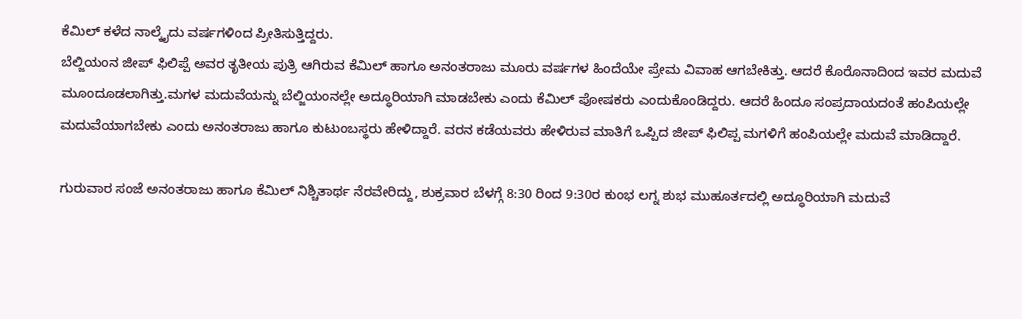ಕೆಮಿಲ್ ಕಳೆದ ನಾಲ್ಕೈದು ವರ್ಷಗಳಿಂದ ಪ್ರೀತಿಸುತ್ತಿದ್ದರು.
ಬೆಲ್ಜಿಯಂನ ಜೀಪ್ ಫಿಲಿಪ್ಪೆ ಅವರ ತೃತೀಯ ಪುತ್ರಿ ಆಗಿರುವ ಕೆಮಿಲ್ ಹಾಗೂ ಅನಂತರಾಜು ಮೂರು ವರ್ಷಗಳ ಹಿಂದೆಯೇ ಪ್ರೇಮ ವಿವಾಹ ಆಗಬೇಕಿತ್ತು. ಆದರೆ ಕೊರೊನಾದಿಂದ ಇವರ ಮದುವೆ ಮೂಂದೂಡಲಾಗಿತ್ತು.ಮಗಳ ಮದುವೆಯನ್ನು ಬೆಲ್ಜಿಯಂನಲ್ಲೇ ಅದ್ಧೂರಿಯಾಗಿ ಮಾಡಬೇಕು ಎಂದು ಕೆಮಿಲ್ ಪೋಷಕರು ಎಂದುಕೊಂಡಿದ್ದರು. ಆದರೆ ಹಿಂದೂ ಸಂಪ್ರದಾಯದಂತೆ ಹಂಪಿಯಲ್ಲೇ ಮದುವೆಯಾಗಬೇಕು ಎಂದು ಅನಂತರಾಜು ಹಾಗೂ ಕುಟುಂಬಸ್ಥರು ಹೇಳಿದ್ದಾರೆ. ವರನ ಕಡೆಯವರು ಹೇಳಿರುವ ಮಾತಿಗೆ ಒಪ್ಪಿದ ಜೀಪ್ ಫಿಲಿಪ್ಪ ಮಗಳಿಗೆ ಹಂಪಿಯಲ್ಲೇ ಮದುವೆ ಮಾಡಿದ್ದಾರೆ.

ಗುರುವಾರ ಸಂಜೆ ಅನಂತರಾಜು ಹಾಗೂ ಕೆಮಿಲ್ ನಿಶ್ಚಿತಾರ್ಥ ನೆರವೇರಿದ್ದು, ಶುಕ್ರವಾರ ಬೆಳಗ್ಗೆ 8:30 ರಿಂದ 9:30ರ ಕುಂಭ ಲಗ್ನ ಶುಭ ಮುಹೂರ್ತದಲ್ಲಿ ಅದ್ಧೂರಿಯಾಗಿ ಮದುವೆ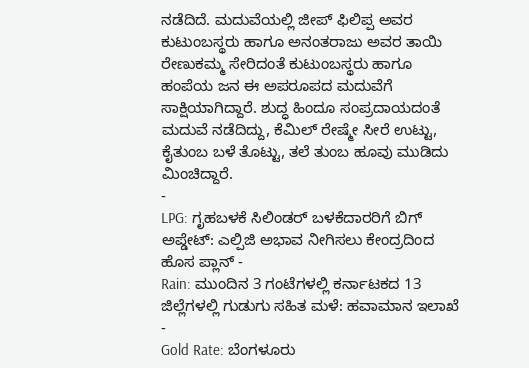ನಡೆದಿದೆ. ಮದುವೆಯಲ್ಲಿ ಜೀಪ್ ಫಿಲಿಪ್ಪ ಅವರ ಕುಟುಂಬಸ್ಥರು ಹಾಗೂ ಅನಂತರಾಜು ಅವರ ತಾಯಿ ರೇಣುಕಮ್ಮ ಸೇರಿದಂತೆ ಕುಟುಂಬಸ್ಥರು ಹಾಗೂ ಹಂಪೆಯ ಜನ ಈ ಅಪರೂಪದ ಮದುವೆಗೆ ಸಾಕ್ಷಿಯಾಗಿದ್ದಾರೆ. ಶುದ್ಧ ಹಿಂದೂ ಸಂಪ್ರದಾಯದಂತೆ ಮದುವೆ ನಡೆದಿದ್ದು, ಕೆಮಿಲ್ ರೇಷ್ಮೇ ಸೀರೆ ಉಟ್ಟು, ಕೈತುಂಬ ಬಳೆ ತೊಟ್ಟು, ತಲೆ ತುಂಬ ಹೂವು ಮುಡಿದು ಮಿಂಚಿದ್ದಾರೆ.
-
LPG: ಗೃಹಬಳಕೆ ಸಿಲಿಂಡರ್ ಬಳಕೆದಾರರಿಗೆ ಬಿಗ್ ಅಪ್ಡೇಟ್: ಎಲ್ಪಿಜಿ ಅಭಾವ ನೀಗಿಸಲು ಕೇಂದ್ರದಿಂದ ಹೊಸ ಪ್ಲಾನ್ -
Rain: ಮುಂದಿನ 3 ಗಂಟೆಗಳಲ್ಲಿ ಕರ್ನಾಟಕದ 13 ಜಿಲ್ಲೆಗಳಲ್ಲಿ ಗುಡುಗು ಸಹಿತ ಮಳೆ: ಹವಾಮಾನ ಇಲಾಖೆ -
Gold Rate: ಬೆಂಗಳೂರು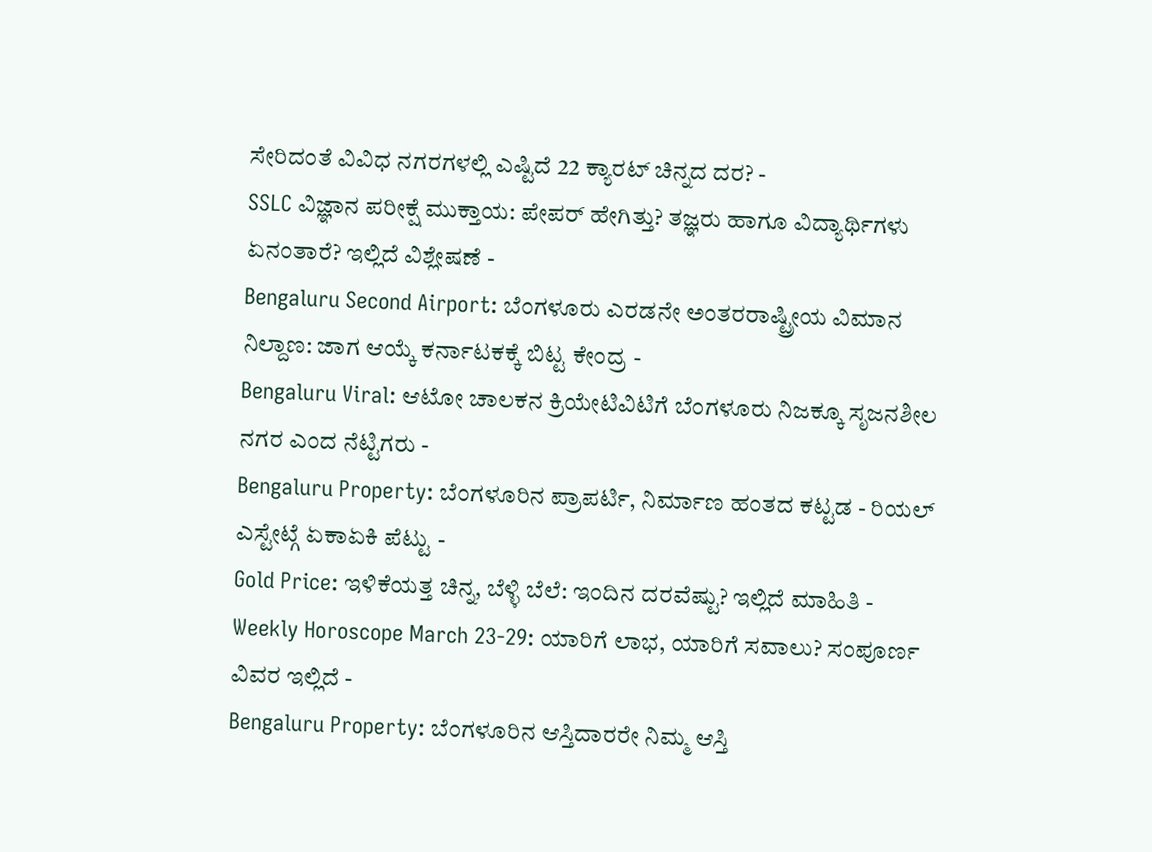ಸೇರಿದಂತೆ ವಿವಿಧ ನಗರಗಳಲ್ಲಿ ಎಷ್ಟಿದೆ 22 ಕ್ಯಾರಟ್ ಚಿನ್ನದ ದರ? -
SSLC ವಿಜ್ಞಾನ ಪರೀಕ್ಷೆ ಮುಕ್ತಾಯ: ಪೇಪರ್ ಹೇಗಿತ್ತು? ತಜ್ಞರು ಹಾಗೂ ವಿದ್ಯಾರ್ಥಿಗಳು ಏನಂತಾರೆ? ಇಲ್ಲಿದೆ ವಿಶ್ಲೇಷಣೆ -
Bengaluru Second Airport: ಬೆಂಗಳೂರು ಎರಡನೇ ಅಂತರರಾಷ್ಟ್ರೀಯ ವಿಮಾನ ನಿಲ್ದಾಣ: ಜಾಗ ಆಯ್ಕೆ ಕರ್ನಾಟಕಕ್ಕೆ ಬಿಟ್ಟ ಕೇಂದ್ರ -
Bengaluru Viral: ಆಟೋ ಚಾಲಕನ ಕ್ರಿಯೇಟಿವಿಟಿಗೆ ಬೆಂಗಳೂರು ನಿಜಕ್ಕೂ ಸೃಜನಶೀಲ ನಗರ ಎಂದ ನೆಟ್ಟಿಗರು -
Bengaluru Property: ಬೆಂಗಳೂರಿನ ಪ್ರಾಪರ್ಟಿ, ನಿರ್ಮಾಣ ಹಂತದ ಕಟ್ಟಡ - ರಿಯಲ್ ಎಸ್ಟೇಟ್ಗೆ ಏಕಾಏಕಿ ಪೆಟ್ಟು -
Gold Price: ಇಳಿಕೆಯತ್ತ ಚಿನ್ನ, ಬೆಳ್ಳಿ ಬೆಲೆ: ಇಂದಿನ ದರವೆಷ್ಟು? ಇಲ್ಲಿದೆ ಮಾಹಿತಿ -
Weekly Horoscope March 23-29: ಯಾರಿಗೆ ಲಾಭ, ಯಾರಿಗೆ ಸವಾಲು? ಸಂಪೂರ್ಣ ವಿವರ ಇಲ್ಲಿದೆ -
Bengaluru Property: ಬೆಂಗಳೂರಿನ ಆಸ್ತಿದಾರರೇ ನಿಮ್ಮ ಆಸ್ತಿ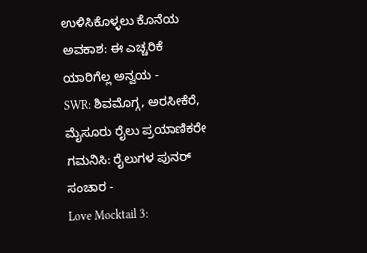ಉಳಿಸಿಕೊಳ್ಳಲು ಕೊನೆಯ ಅವಕಾಶ: ಈ ಎಚ್ಚರಿಕೆ ಯಾರಿಗೆಲ್ಲ ಅನ್ವಯ -
SWR: ಶಿವಮೊಗ್ಗ, ಅರಸೀಕೆರೆ, ಮೈಸೂರು ರೈಲು ಪ್ರಯಾಣಿಕರೇ ಗಮನಿಸಿ: ರೈಲುಗಳ ಪುನರ್ ಸಂಚಾರ -
Love Mocktail 3: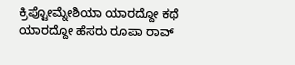ಕ್ರಿಪ್ಟೋಮ್ನೇಶಿಯಾ ಯಾರದ್ದೋ ಕಥೆ ಯಾರದ್ದೋ ಹೆಸರು ರೂಪಾ ರಾವ್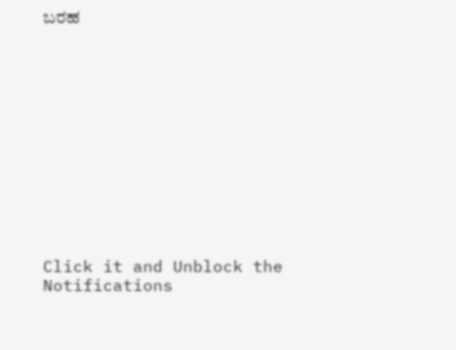ಬರಹ












Click it and Unblock the Notifications